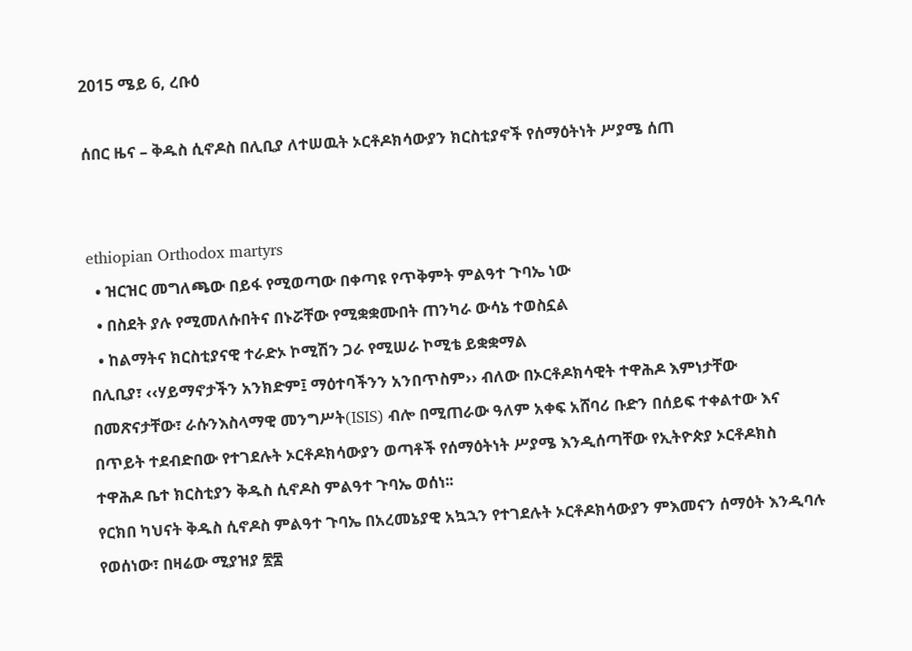2015 ሜይ 6, ረቡዕ

ሰበር ዜና – ቅዱስ ሲኖዶስ በሊቢያ ለተሠዉት ኦርቶዶክሳውያን ክርስቲያኖች የሰማዕትነት ሥያሜ ሰጠ


ethiopian Orthodox martyrs
  • ዝርዝር መግለጫው በይፋ የሚወጣው በቀጣዩ የጥቅምት ምልዓተ ጉባኤ ነው
  • በስደት ያሉ የሚመለሱበትና በኑሯቸው የሚቋቋሙበት ጠንካራ ውሳኔ ተወስኗል
  • ከልማትና ክርስቲያናዊ ተራድኦ ኮሚሽን ጋራ የሚሠራ ኮሚቴ ይቋቋማል
በሊቢያ፣ ‹‹ሃይማኖታችን አንክድም፤ ማዕተባችንን አንበጥስም›› ብለው በኦርቶዶክሳዊት ተዋሕዶ እምነታቸው በመጽናታቸው፣ ራሱንእስላማዊ መንግሥት(ISIS) ብሎ በሚጠራው ዓለም አቀፍ አሸባሪ ቡድን በሰይፍ ተቀልተው እና በጥይት ተደብድበው የተገደሉት ኦርቶዶክሳውያን ወጣቶች የሰማዕትነት ሥያሜ እንዲሰጣቸው የኢትዮጵያ ኦርቶዶክስ ተዋሕዶ ቤተ ክርስቲያን ቅዱስ ሲኖዶስ ምልዓተ ጉባኤ ወሰነ፡፡
የርክበ ካህናት ቅዱስ ሲኖዶስ ምልዓተ ጉባኤ በአረመኔያዊ አኳኋን የተገደሉት ኦርቶዶክሳውያን ምእመናን ሰማዕት እንዲባሉ የወሰነው፣ በዛሬው ሚያዝያ ፳፰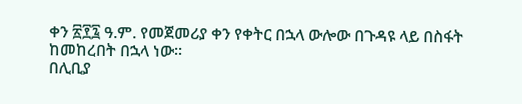ቀን ፳፻፯ ዓ.ም. የመጀመሪያ ቀን የቀትር በኋላ ውሎው በጉዳዩ ላይ በስፋት ከመከረበት በኋላ ነው፡፡
በሊቢያ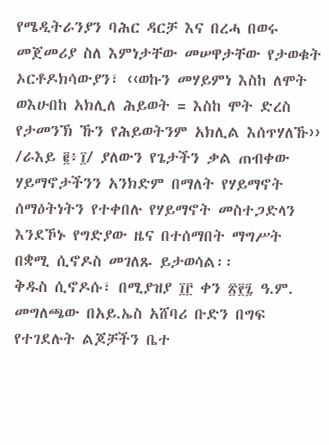የሜዲትራንያን ባሕር ዳርቻ እና በረሓ በወሩ መጀመሪያ ስለ እምነታቸው መሠዋታቸው የታወቁት ኦርቶዶክሳውያን፣ ‹‹ወኩን መሃይምነ እስከ ለሞት ወእሁበከ አክሊለ ሕይወት = እስከ ሞት ድረስ የታመንኽ ኹን የሕይወትንም አክሊል እሰጥሃለኹ›› /ራእይ ፪፥፲/ ያለውን የጌታችን ቃል ጠብቀው ሃይማኖታችንን አንክድም በማለት የሃይማኖት ሰማዕትነትን የተቀበሉ የሃይማኖት መስተጋድላን እንደኾኑ የግድያው ዜና በተሰማበት ማግሥት በቋሚ ሲኖዶስ መገለጹ ይታወሳል፡፡
ቅዱስ ሲኖዶሱ፣ በሚያዝያ ፲፫ ቀን ፳፻፯ ዓ.ም. መግለጫው በአይ.ኤስ አሸባሪ ቡድን በግፍ የተገደሉት ልጆቻችን ቤተ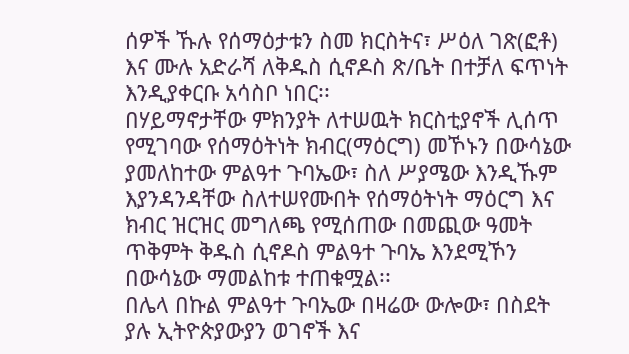ሰዎች ኹሉ የሰማዕታቱን ስመ ክርስትና፣ ሥዕለ ገጽ(ፎቶ) እና ሙሉ አድራሻ ለቅዱስ ሲኖዶስ ጽ/ቤት በተቻለ ፍጥነት እንዲያቀርቡ አሳስቦ ነበር፡፡
በሃይማኖታቸው ምክንያት ለተሠዉት ክርስቲያኖች ሊሰጥ የሚገባው የሰማዕትነት ክብር(ማዕርግ) መኾኑን በውሳኔው ያመለከተው ምልዓተ ጉባኤው፣ ስለ ሥያሜው እንዲኹም እያንዳንዳቸው ስለተሠየሙበት የሰማዕትነት ማዕርግ እና ክብር ዝርዝር መግለጫ የሚሰጠው በመጪው ዓመት ጥቅምት ቅዱስ ሲኖዶስ ምልዓተ ጉባኤ እንደሚኾን በውሳኔው ማመልከቱ ተጠቁሟል፡፡
በሌላ በኩል ምልዓተ ጉባኤው በዛሬው ውሎው፣ በስደት ያሉ ኢትዮጵያውያን ወገኖች እና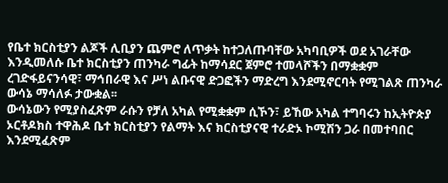የቤተ ክርስቲያን ልጆች ሊቢያን ጨምሮ ለጥቃት ከተጋለጡባቸው አካባቢዎች ወደ አገራቸው እንዲመለሱ ቤተ ክርስቲያን ጠንካራ ግፊት ከማሳደር ጀምሮ ተመላሾችን በማቋቋም ረገድፋይናንሳዊ፣ ማኅበራዊ እና ሥነ ልቡናዊ ድጋፎችን ማድረግ እንደሚኖርባት የሚገልጽ ጠንካራ ውሳኔ ማሳለፉ ታውቋል፡፡
ውሳኔውን የሚያስፈጽም ራሱን የቻለ አካል የሚቋቋም ሲኾን፣ ይኸው አካል ተግባሩን ከኢትዮጵያ ኦርቶዶክስ ተዋሕዶ ቤተ ክርስቲያን የልማት እና ክርስቲያናዊ ተራድኦ ኮሚሽን ጋራ በመተባበር እንደሚፈጽም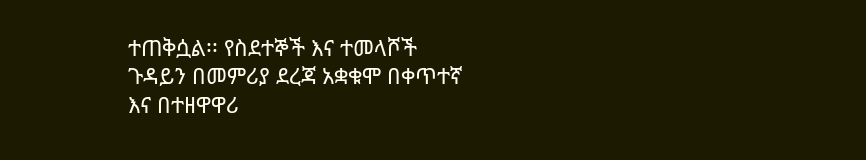ተጠቅሷል፡፡ የስደተኞች እና ተመላሾች ጉዳይን በመምሪያ ደረጃ አቋቁሞ በቀጥተኛ እና በተዘዋዋሪ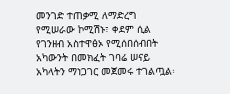መንገድ ተጠቃሚ ለማድረግ የሚሠራው ኮሚሽኑ፣ ቀደም ሲል የገንዘብ አስተዋፅኦ የሚሰበሰብበት አካውንት በመክፈት ገባሬ ሠናይ አካላትን ማነጋገር መጀመሩ ተገልጧል፡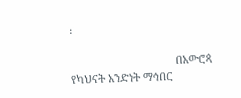፡

                                   በአውሮጳ   የካህናት አንድነት ማኅበር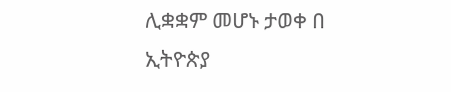ሊቋቋም መሆኑ ታወቀ በ ኢትዮጵያ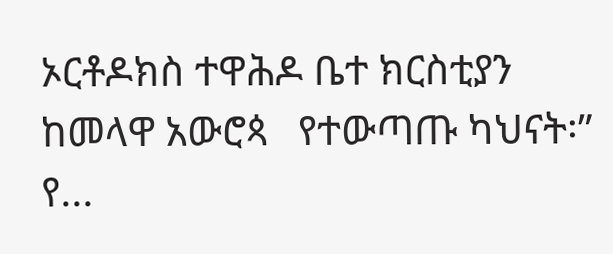ኦርቶዶክስ ተዋሕዶ ቤተ ክርስቲያን ከመላዋ አውሮጳ   የተውጣጡ ካህናት፡” የ...